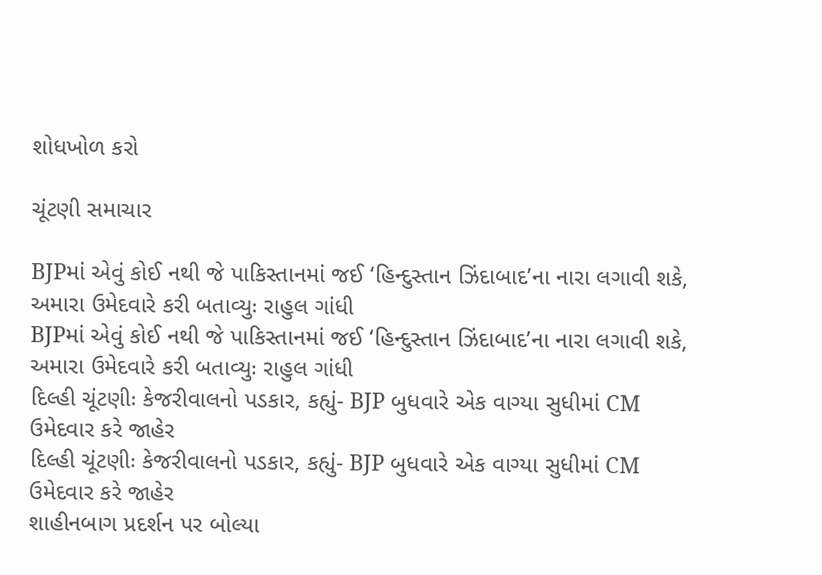શોધખોળ કરો

ચૂંટણી સમાચાર

BJPમાં એવું કોઈ નથી જે પાકિસ્તાનમાં જઈ ‘હિન્દુસ્તાન ઝિંદાબાદ’ના નારા લગાવી શકે, અમારા ઉમેદવારે કરી બતાવ્યુઃ રાહુલ ગાંધી
BJPમાં એવું કોઈ નથી જે પાકિસ્તાનમાં જઈ ‘હિન્દુસ્તાન ઝિંદાબાદ’ના નારા લગાવી શકે, અમારા ઉમેદવારે કરી બતાવ્યુઃ રાહુલ ગાંધી
દિલ્હી ચૂંટણીઃ કેજરીવાલનો પડકાર, કહ્યું- BJP બુધવારે એક વાગ્યા સુધીમાં CM ઉમેદવાર કરે જાહેર
દિલ્હી ચૂંટણીઃ કેજરીવાલનો પડકાર, કહ્યું- BJP બુધવારે એક વાગ્યા સુધીમાં CM ઉમેદવાર કરે જાહેર
શાહીનબાગ પ્રદર્શન પર બોલ્યા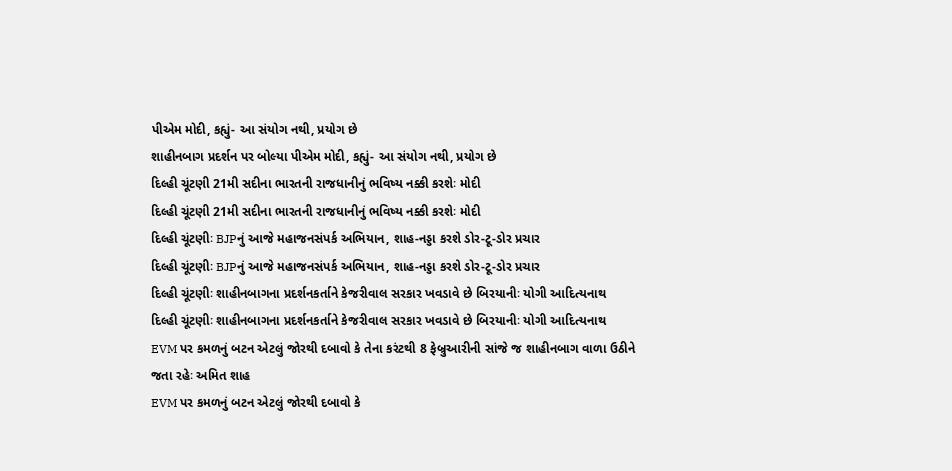પીએમ મોદી, કહ્યું- આ સંયોગ નથી, પ્રયોગ છે
શાહીનબાગ પ્રદર્શન પર બોલ્યા પીએમ મોદી, કહ્યું- આ સંયોગ નથી, પ્રયોગ છે
દિલ્હી ચૂંટણી 21મી સદીના ભારતની રાજધાનીનું ભવિષ્ય નક્કી કરશેઃ મોદી
દિલ્હી ચૂંટણી 21મી સદીના ભારતની રાજધાનીનું ભવિષ્ય નક્કી કરશેઃ મોદી
દિલ્હી ચૂંટણીઃ BJPનું આજે મહાજનસંપર્ક અભિયાન, શાહ-નડ્ડા કરશે ડોર-ટૂ-ડોર પ્રચાર
દિલ્હી ચૂંટણીઃ BJPનું આજે મહાજનસંપર્ક અભિયાન, શાહ-નડ્ડા કરશે ડોર-ટૂ-ડોર પ્રચાર
દિલ્હી ચૂંટણીઃ શાહીનબાગના પ્રદર્શનકર્તાને કેજરીવાલ સરકાર ખવડાવે છે બિરયાનીઃ યોગી આદિત્યનાથ
દિલ્હી ચૂંટણીઃ શાહીનબાગના પ્રદર્શનકર્તાને કેજરીવાલ સરકાર ખવડાવે છે બિરયાનીઃ યોગી આદિત્યનાથ
EVM પર કમળનું બટન એટલું જોરથી દબાવો કે તેના કરંટથી 8 ફેબ્રુઆરીની સાંજે જ શાહીનબાગ વાળા ઉઠીને જતા રહેઃ અમિત શાહ
EVM પર કમળનું બટન એટલું જોરથી દબાવો કે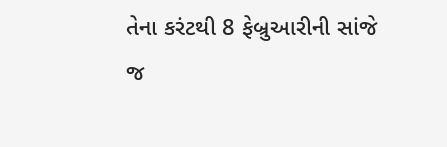તેના કરંટથી 8 ફેબ્રુઆરીની સાંજે જ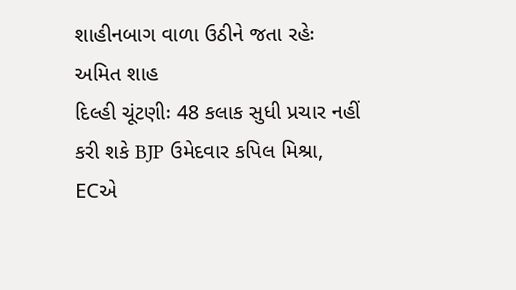શાહીનબાગ વાળા ઉઠીને જતા રહેઃ અમિત શાહ
દિલ્હી ચૂંટણીઃ 48 કલાક સુધી પ્રચાર નહીં કરી શકે BJP ઉમેદવાર કપિલ મિશ્રા, ECએ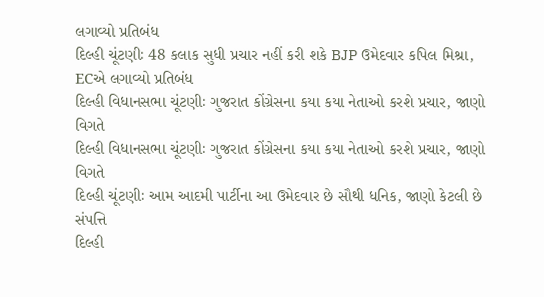લગાવ્યો પ્રતિબંધ
દિલ્હી ચૂંટણીઃ 48 કલાક સુધી પ્રચાર નહીં કરી શકે BJP ઉમેદવાર કપિલ મિશ્રા, ECએ લગાવ્યો પ્રતિબંધ
દિલ્હી વિધાનસભા ચૂંટણીઃ ગુજરાત કોંગ્રેસના કયા કયા નેતાઓ કરશે પ્રચાર, જાણો વિગતે
દિલ્હી વિધાનસભા ચૂંટણીઃ ગુજરાત કોંગ્રેસના કયા કયા નેતાઓ કરશે પ્રચાર, જાણો વિગતે
દિલ્હી ચૂંટણીઃ આમ આદમી પાર્ટીના આ ઉમેદવાર છે સૌથી ધનિક, જાણો કેટલી છે સંપત્તિ
દિલ્હી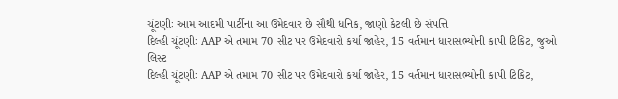ચૂંટણીઃ આમ આદમી પાર્ટીના આ ઉમેદવાર છે સૌથી ધનિક, જાણો કેટલી છે સંપત્તિ
દિલ્હી ચૂંટણીઃ AAP એ તમામ 70 સીટ પર ઉમેદવારો કર્યા જાહેર, 15 વર્તમાન ધારાસભ્યોની કાપી ટિકિટ, જુઓ લિસ્ટ
દિલ્હી ચૂંટણીઃ AAP એ તમામ 70 સીટ પર ઉમેદવારો કર્યા જાહેર, 15 વર્તમાન ધારાસભ્યોની કાપી ટિકિટ,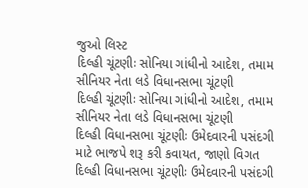જુઓ લિસ્ટ
દિલ્હી ચૂંટણીઃ સોનિયા ગાંધીનો આદેશ, તમામ સીનિયર નેતા લડે વિધાનસભા ચૂંટણી
દિલ્હી ચૂંટણીઃ સોનિયા ગાંધીનો આદેશ, તમામ સીનિયર નેતા લડે વિધાનસભા ચૂંટણી
દિલ્હી વિધાનસભા ચૂંટણીઃ ઉમેદવારની પસંદગી માટે ભાજપે શરૂ કરી કવાયત, જાણો વિગત
દિલ્હી વિધાનસભા ચૂંટણીઃ ઉમેદવારની પસંદગી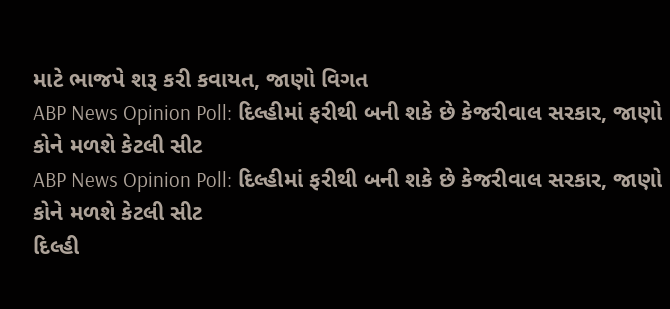માટે ભાજપે શરૂ કરી કવાયત, જાણો વિગત
ABP News Opinion Poll: દિલ્હીમાં ફરીથી બની શકે છે કેજરીવાલ સરકાર, જાણો કોને મળશે કેટલી સીટ
ABP News Opinion Poll: દિલ્હીમાં ફરીથી બની શકે છે કેજરીવાલ સરકાર, જાણો કોને મળશે કેટલી સીટ
દિલ્હી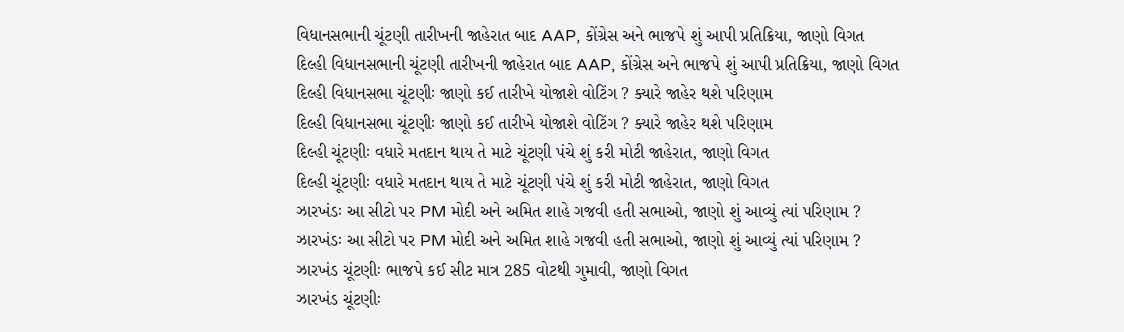વિધાનસભાની ચૂંટણી તારીખની જાહેરાત બાદ AAP, કોંગ્રેસ અને ભાજપે શું આપી પ્રતિક્રિયા, જાણો વિગત
દિલ્હી વિધાનસભાની ચૂંટણી તારીખની જાહેરાત બાદ AAP, કોંગ્રેસ અને ભાજપે શું આપી પ્રતિક્રિયા, જાણો વિગત
દિલ્હી વિધાનસભા ચૂંટણીઃ જાણો કઈ તારીખે યોજાશે વોટિંગ ? ક્યારે જાહેર થશે પરિણામ
દિલ્હી વિધાનસભા ચૂંટણીઃ જાણો કઈ તારીખે યોજાશે વોટિંગ ? ક્યારે જાહેર થશે પરિણામ
દિલ્હી ચૂંટણીઃ વધારે મતદાન થાય તે માટે ચૂંટણી પંચે શું કરી મોટી જાહેરાત, જાણો વિગત
દિલ્હી ચૂંટણીઃ વધારે મતદાન થાય તે માટે ચૂંટણી પંચે શું કરી મોટી જાહેરાત, જાણો વિગત
ઝારખંડઃ આ સીટો પર PM મોદી અને અમિત શાહે ગજવી હતી સભાઓ, જાણો શું આવ્યું ત્યાં પરિણામ ?
ઝારખંડઃ આ સીટો પર PM મોદી અને અમિત શાહે ગજવી હતી સભાઓ, જાણો શું આવ્યું ત્યાં પરિણામ ?
ઝારખંડ ચૂંટણીઃ ભાજપે કઈ સીટ માત્ર 285 વોટથી ગુમાવી, જાણો વિગત
ઝારખંડ ચૂંટણીઃ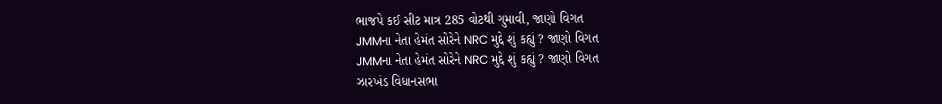ભાજપે કઈ સીટ માત્ર 285 વોટથી ગુમાવી, જાણો વિગત
JMMના નેતા હેમંત સોરેને NRC મુદ્દે શું કહ્યું ? જાણો વિગત
JMMના નેતા હેમંત સોરેને NRC મુદ્દે શું કહ્યું ? જાણો વિગત
ઝારખંડ વિધાનસભા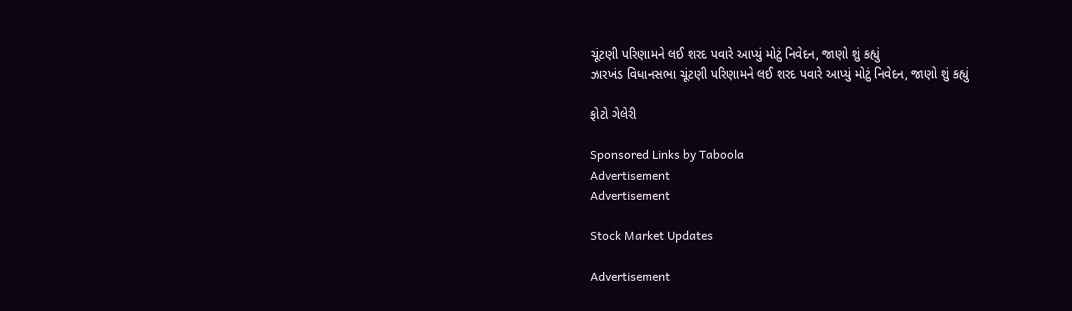ચૂંટણી પરિણામને લઈ શરદ પવારે આપ્યું મોટું નિવેદન, જાણો શું કહ્યું
ઝારખંડ વિધાનસભા ચૂંટણી પરિણામને લઈ શરદ પવારે આપ્યું મોટું નિવેદન, જાણો શું કહ્યું

ફોટો ગેલેરી

Sponsored Links by Taboola
Advertisement
Advertisement

Stock Market Updates

Advertisement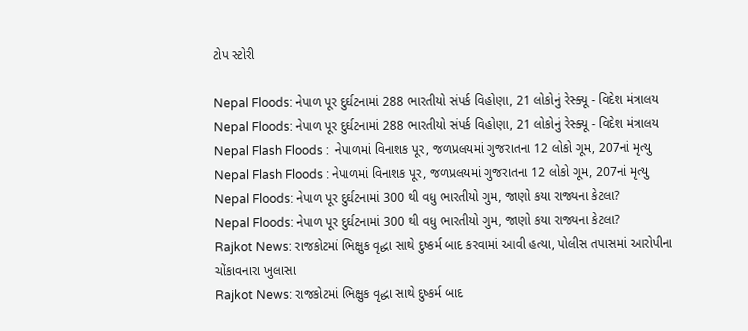ટોપ સ્ટોરી

Nepal Floods: નેપાળ પૂર દુર્ઘટનામાં 288 ભારતીયો સંપર્ક વિહોણા, 21 લોકોનું રેસ્ક્યૂ - વિદેશ મંત્રાલય
Nepal Floods: નેપાળ પૂર દુર્ઘટનામાં 288 ભારતીયો સંપર્ક વિહોણા, 21 લોકોનું રેસ્ક્યૂ - વિદેશ મંત્રાલય
Nepal Flash Floods :  નેપાળમાં વિનાશક પૂર, જળપ્રલયમાં ગુજરાતના 12 લોકો ગૂમ, 207નાં મૃત્યુ
Nepal Flash Floods : નેપાળમાં વિનાશક પૂર, જળપ્રલયમાં ગુજરાતના 12 લોકો ગૂમ, 207નાં મૃત્યુ
Nepal Floods: નેપાળ પૂર દુર્ઘટનામાં 300 થી વધુ ભારતીયો ગુમ, જાણો કયા રાજ્યના કેટલા?
Nepal Floods: નેપાળ પૂર દુર્ઘટનામાં 300 થી વધુ ભારતીયો ગુમ, જાણો કયા રાજ્યના કેટલા?
Rajkot News: રાજકોટમાં ભિક્ષુક વૃદ્ધા સાથે દુષ્કર્મ બાદ કરવામાં આવી હત્યા, પોલીસ તપાસમાં આરોપીના ચોંકાવનારા ખુલાસા
Rajkot News: રાજકોટમાં ભિક્ષુક વૃદ્ધા સાથે દુષ્કર્મ બાદ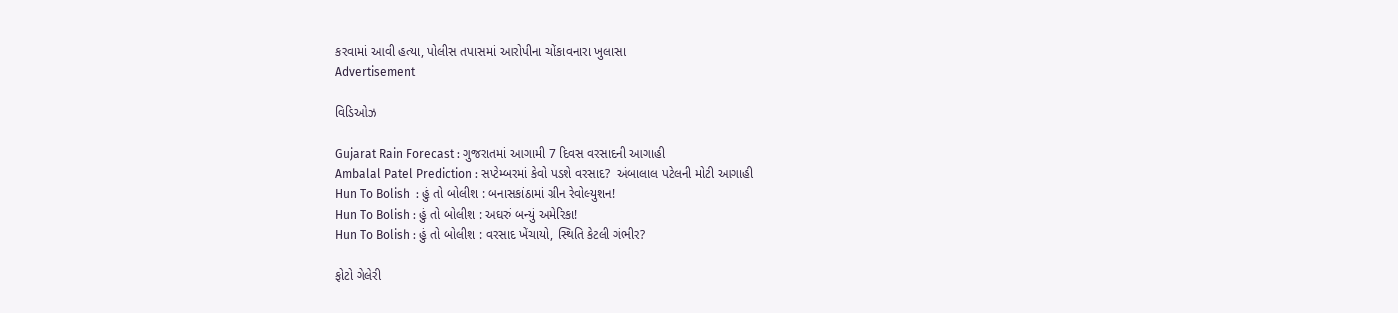કરવામાં આવી હત્યા, પોલીસ તપાસમાં આરોપીના ચોંકાવનારા ખુલાસા
Advertisement

વિડિઓઝ

Gujarat Rain Forecast : ગુજરાતમાં આગામી 7 દિવસ વરસાદની આગાહી
Ambalal Patel Prediction : સપ્ટેમ્બરમાં કેવો પડશે વરસાદ?  અંબાલાલ પટેલની મોટી આગાહી
Hun To Bolish  : હું તો બોલીશ : બનાસકાંઠામાં ગ્રીન રેવોલ્યુશન!
Hun To Bolish : હું તો બોલીશ : અઘરું બન્યું અમેરિકા!
Hun To Bolish : હું તો બોલીશ : વરસાદ ખેંચાયો, સ્થિતિ કેટલી ગંભીર?

ફોટો ગેલેરી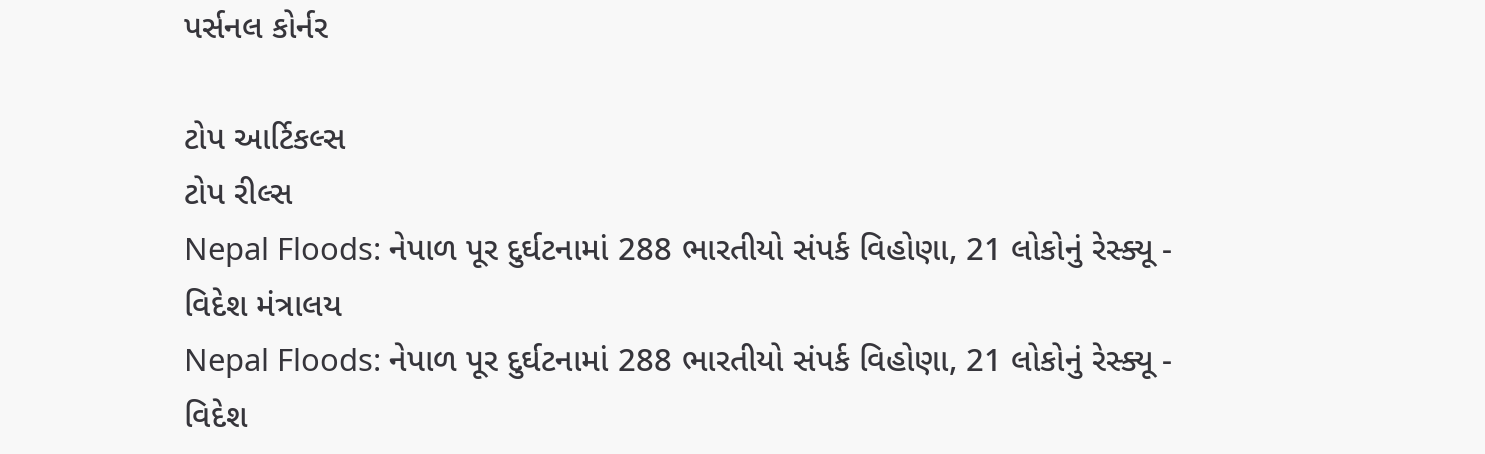પર્સનલ કોર્નર

ટોપ આર્ટિકલ્સ
ટોપ રીલ્સ
Nepal Floods: નેપાળ પૂર દુર્ઘટનામાં 288 ભારતીયો સંપર્ક વિહોણા, 21 લોકોનું રેસ્ક્યૂ - વિદેશ મંત્રાલય
Nepal Floods: નેપાળ પૂર દુર્ઘટનામાં 288 ભારતીયો સંપર્ક વિહોણા, 21 લોકોનું રેસ્ક્યૂ - વિદેશ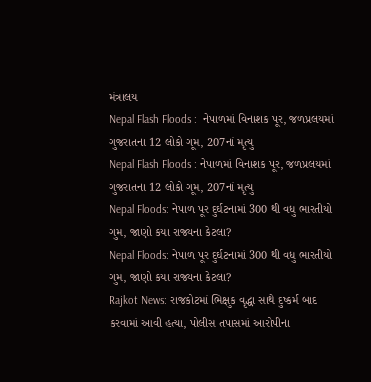મંત્રાલય
Nepal Flash Floods :  નેપાળમાં વિનાશક પૂર, જળપ્રલયમાં ગુજરાતના 12 લોકો ગૂમ, 207નાં મૃત્યુ
Nepal Flash Floods : નેપાળમાં વિનાશક પૂર, જળપ્રલયમાં ગુજરાતના 12 લોકો ગૂમ, 207નાં મૃત્યુ
Nepal Floods: નેપાળ પૂર દુર્ઘટનામાં 300 થી વધુ ભારતીયો ગુમ, જાણો કયા રાજ્યના કેટલા?
Nepal Floods: નેપાળ પૂર દુર્ઘટનામાં 300 થી વધુ ભારતીયો ગુમ, જાણો કયા રાજ્યના કેટલા?
Rajkot News: રાજકોટમાં ભિક્ષુક વૃદ્ધા સાથે દુષ્કર્મ બાદ કરવામાં આવી હત્યા, પોલીસ તપાસમાં આરોપીના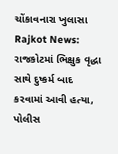ચોંકાવનારા ખુલાસા
Rajkot News: રાજકોટમાં ભિક્ષુક વૃદ્ધા સાથે દુષ્કર્મ બાદ કરવામાં આવી હત્યા, પોલીસ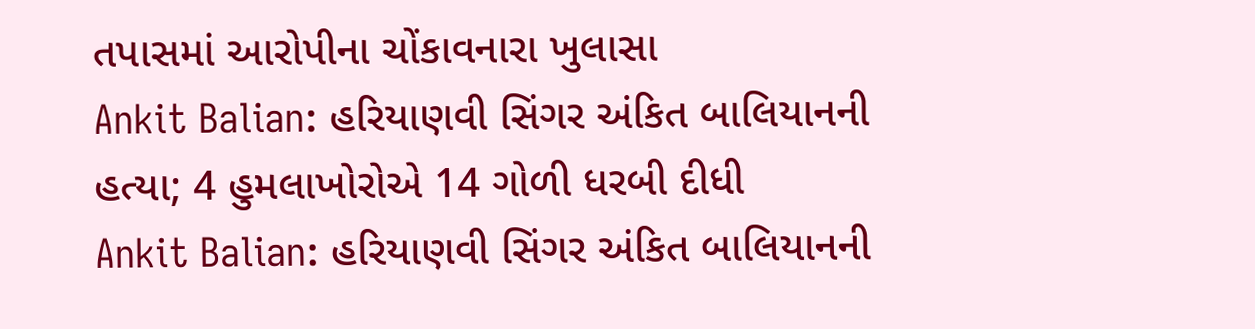તપાસમાં આરોપીના ચોંકાવનારા ખુલાસા
Ankit Balian: હરિયાણવી સિંગર અંકિત બાલિયાનની હત્યા; 4 હુમલાખોરોએ 14 ગોળી ધરબી દીધી
Ankit Balian: હરિયાણવી સિંગર અંકિત બાલિયાનની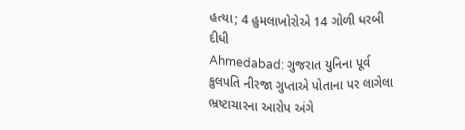હત્યા; 4 હુમલાખોરોએ 14 ગોળી ધરબી દીધી
Ahmedabad: ગુજરાત યુનિના પૂર્વ કુલપતિ નીરજા ગુપ્તાએ પોતાના પર લાગેલા ભ્રષ્ટાચારના આરોપ અંગે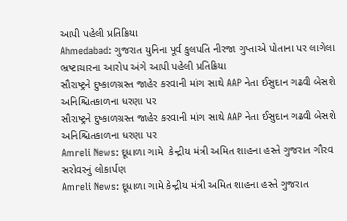આપી પહેલી પ્રતિક્રિયા
Ahmedabad: ગુજરાત યુનિના પૂર્વ કુલપતિ નીરજા ગુપ્તાએ પોતાના પર લાગેલા ભ્રષ્ટાચારના આરોપ અંગે આપી પહેલી પ્રતિક્રિયા
સૌરાષ્ટ્રને દુષ્કાળગ્રસ્ત જાહેર કરવાની માંગ સાથે AAP નેતા ઈસુદાન ગઢવી બેસશે અનિશ્ચિતકાળના ધરણા પર
સૌરાષ્ટ્રને દુષ્કાળગ્રસ્ત જાહેર કરવાની માંગ સાથે AAP નેતા ઈસુદાન ગઢવી બેસશે અનિશ્ચિતકાળના ધરણા પર
Amreli News: દૂધાળા ગામે  કેન્દ્રીય મંત્રી અમિત શાહના હસ્તે ગુજરાત ગૌરવ સરોવરનું લોકાર્પણ
Amreli News: દૂધાળા ગામે કેન્દ્રીય મંત્રી અમિત શાહના હસ્તે ગુજરાત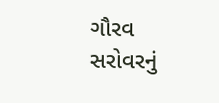ગૌરવ સરોવરનું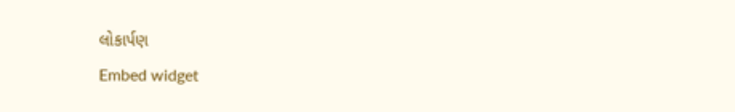લોકાર્પણ
Embed widget